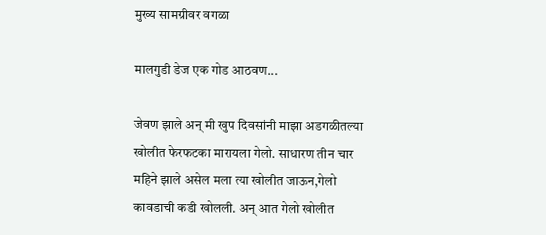मुख्य सामग्रीवर वगळा

मालगुडी डेज एक गोड आठवण...

जेवण झाले अन् मी खुप दिवसांनी माझा अडगळीतल्या खोलीत फेरफटका मारायला गेलो. साधारण तीन चार महिने झाले असेल मला त्या खोलीत जाऊन,गेलो कावडाची कडी खोलली. अन् आत गेलो खोलीत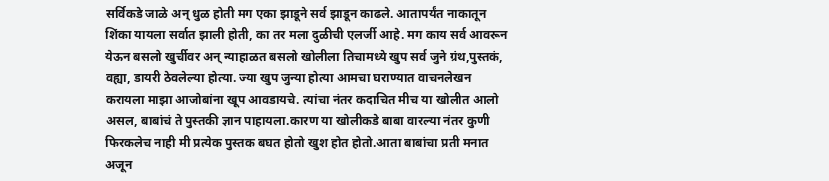सर्विकडे जाळे अन् धुळ होती मग एका झाडूने सर्व झाडून काढले. आतापर्यंत नाकातून शिंका यायला सर्वात झाली होती, का तर मला दुळीची एलर्जी आहे. मग काय सर्व आवरून येऊन बसलो खुर्चीवर अन् न्याहाळत बसलो खोलीला तिचामध्ये खुप सर्व जुने ग्रंथ,पुस्तकं, वह्या, डायरी ठेवलेल्या होत्या. ज्या खुप जुन्या होत्या आमचा घराण्यात वाचनलेखन करायला माझा आजोबांना खूप आवडायचे. त्यांचा नंतर कदाचित मीच या खोलीत आलो असल, बाबांचं ते पुस्तकी ज्ञान पाहायला.कारण या खोलीकडे बाबा वारल्या नंतर कुणी फिरकलेच नाही मी प्रत्येक पुस्तक बघत होतो खुश होत होतो.आता बाबांचा प्रती मनात अजून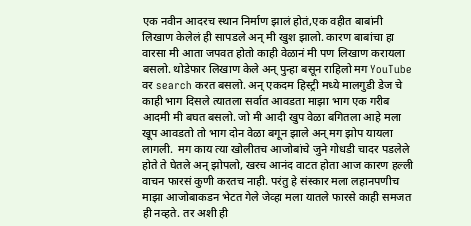एक नवीन आदरच स्थान निर्माण झालं होतं,एक वहीत बाबांनी लिखाण केलेलं ही सापडले अन् मी खुश झालो. कारण बाबांचा हा वारसा मी आता जपवत होतो काही वेळानं मी पण लिखाण करायला बसलो. थोडेफार लिखाण केले अन् पुन्हा बसून राहिलो मग YouTube वर search करत बसलो. अन् एकदम हिस्ट्री मध्ये मालगुडी डेज चे काही भाग दिसले त्यातला सर्वात आवडता माझा भाग एक गरीब आदमी मी बघत बसलो. जो मी आदी खुप वेळा बगितला आहे मला खूप आवडतो तो भाग दोन वेळा बगून झाले अन् मग झोप यायला लागली.  मग काय त्या खोलीतच आजोबांचे जुने गोधडी चादर पडलेले होते ते घेतले अन् झोपलो, खरच आनंद वाटत होता आज कारण हल्ली वाचन फारसं कुणी करतच नाही. परंतु हे संस्कार मला लहानपणीच माझा आजोबाकडन भेटत गेले जेव्हा मला यातले फारसे काही समजत ही नव्हते. तर अशी ही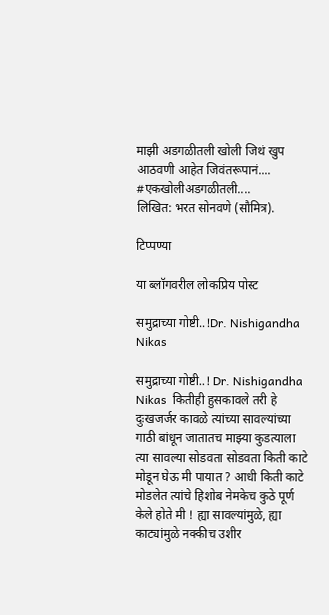माझी अडगळीतली खोली जिथं खुप आठवणी आहेत जिवंतरूपानं....
#एकखोलीअडगळीतली....
लिखित: भरत सोनवणे (सौमित्र).

टिप्पण्या

या ब्लॉगवरील लोकप्रिय पोस्ट

समुद्राच्या गोष्टी..!Dr. Nishigandha Nikas

समुद्राच्या गोष्टी..! Dr. Nishigandha Nikas  कितीही हुसकावले तरी हे दुःखजर्जर कावळे त्यांच्या सावल्यांच्या गाठी बांधून जातातच माझ्या कुडत्याला त्या सावल्या सोडवता सोडवता किती काटे मोडून घेऊ मी पायात ? आधी किती काटे मोडलेत त्यांचे हिशोब नेमकेच कुठे पूर्ण केले होते मी ! ह्या सावल्यांमुळे, ह्या काट्यांमुळे नक्कीच उशीर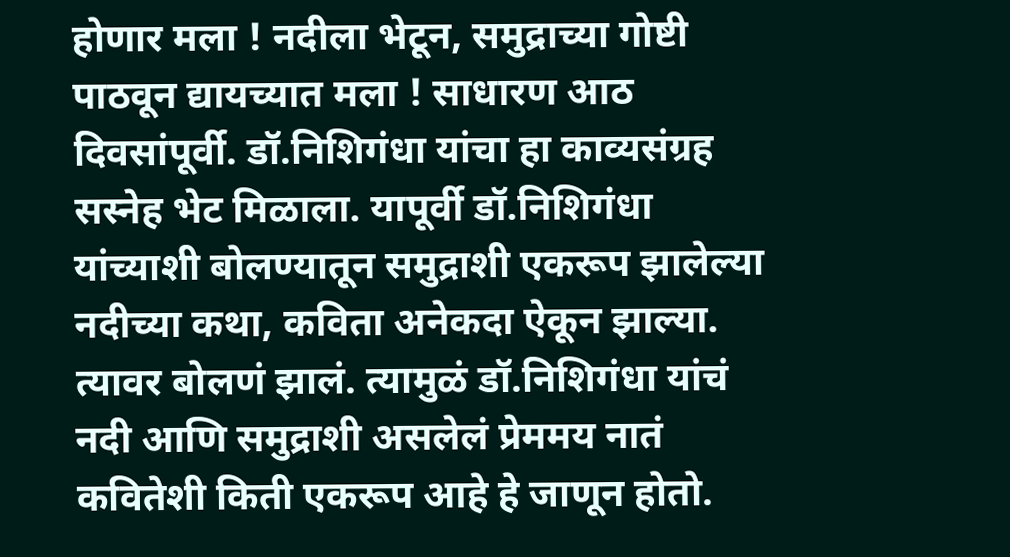होणार मला ! नदीला भेटून, समुद्राच्या गोष्टी पाठवून द्यायच्यात मला ! साधारण आठ दिवसांपूर्वी. डॉ.निशिगंधा यांचा हा काव्यसंग्रह सस्नेह भेट मिळाला. यापूर्वी डॉ.निशिगंधा यांच्याशी बोलण्यातून समुद्राशी एकरूप झालेल्या नदीच्या कथा, कविता अनेकदा ऐकून झाल्या. त्यावर बोलणं झालं. त्यामुळं डॉ.निशिगंधा यांचं नदी आणि समुद्राशी असलेलं प्रेममय नातं कवितेशी किती एकरूप आहे हे जाणून होतो.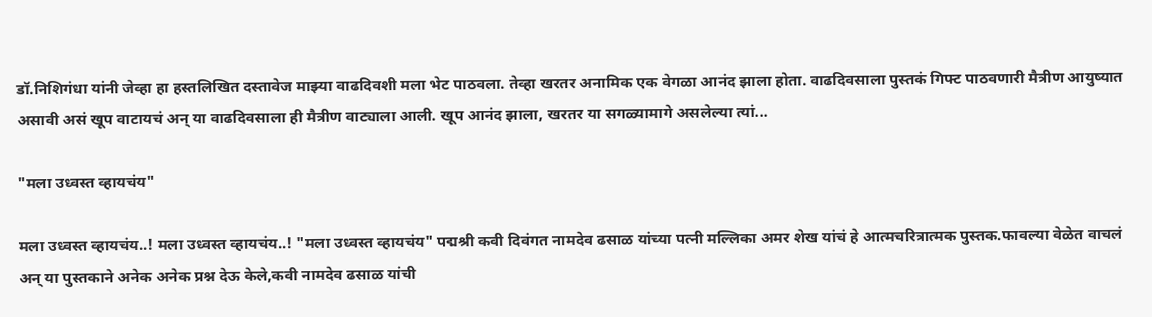डॉ.निशिगंधा यांनी जेव्हा हा हस्तलिखित दस्तावेज माझ्या वाढदिवशी मला भेट पाठवला. तेव्हा खरतर अनामिक एक वेगळा आनंद झाला होता. वाढदिवसाला पुस्तकं गिफ्ट पाठवणारी मैत्रीण आयुष्यात असावी असं खूप वाटायचं अन् या वाढदिवसाला ही मैत्रीण वाट्याला आली. खूप आनंद झाला, खरतर या सगळ्यामागे असलेल्या त्यां...

"मला उध्वस्त व्हायचंय"

मला उध्वस्त व्हायचंय..! मला उध्वस्त व्हायचंय..! "मला उध्वस्त व्हायचंय" पद्मश्री कवी दिवंगत नामदेव ढसाळ यांच्या पत्नी मल्लिका अमर शेख यांचं हे आत्मचरित्रात्मक पुस्तक.फावल्या वेळेत वाचलं अन् या पुस्तकाने अनेक अनेक प्रश्न देऊ केले,कवी नामदेव ढसाळ यांची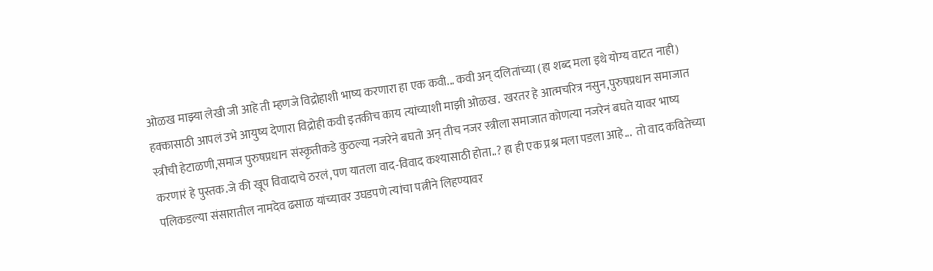ओळख माझ्या लेखी जी आहे ती म्हणजे विद्रोहाशी भाष्य करणारा हा एक कवी... कवी अन् दलितांच्या (हा शब्द मला इथे योग्य वाटत नाही) हक्कासाठी आपलं उभे आयुष्य देणारा विद्रोही कवी इतकीच काय त्यांच्याशी माझी ओळख.  खरतर हे आत्मचरित्र नसुन,पुरुषप्रधान समाजात स्त्रीची हेटाळणी,समाज पुरुषप्रधान संस्कृतीकडे कुठल्या नजरेने बघतो अन् तीच नजर स्त्रीला समाजात कोणत्या नजरेनं बघते यावर भाष्य करणारं हे पुस्तक.जे की खूप विवादाचे ठरलं,पण यातला वाद-विवाद कश्यासाठी होता..? हा ही एक प्रश्न मला पडला आहे...  तो वाद कवितेच्या पलिकडल्या संसारातील नामदेव ढसाळ यांच्यावर उघडपणे त्यांचा पत्नीने लिहण्यावर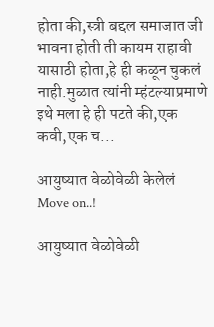होता की,स्त्री बद्दल समाजात जी भावना होती ती कायम राहावी यासाठी होता,हे ही कळून चुकलं नाही.मुळात त्यांनी म्हंटल्याप्रमाणे इथे मला हे ही पटते की,एक कवी,एक च...

आयुष्यात वेळोवेळी केलेलं Move on..!

आयुष्यात वेळोवेळी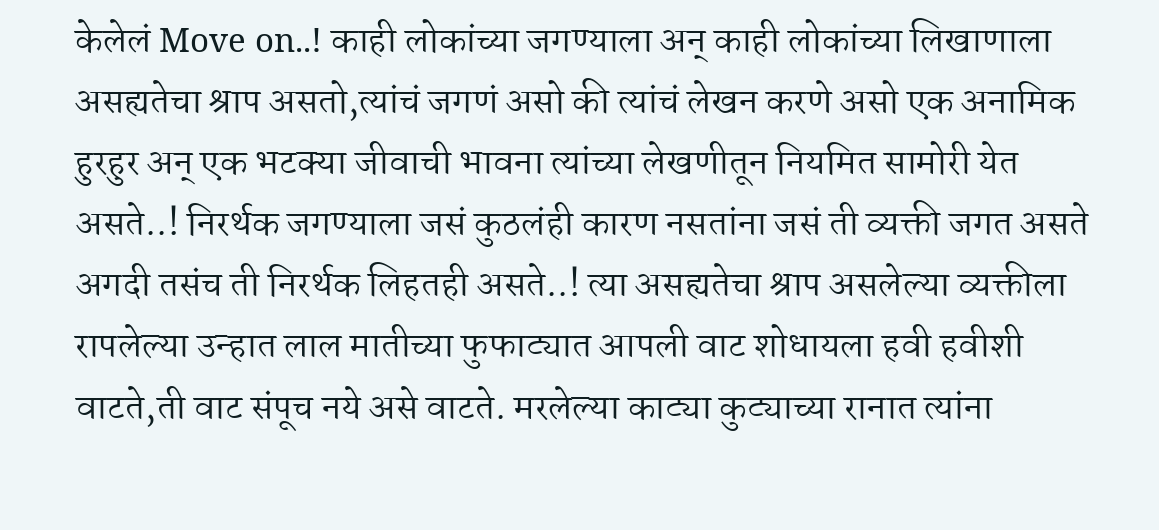केलेलं Move on..! काही लोकांच्या जगण्याला अन् काही लोकांच्या लिखाणाला असह्यतेचा श्राप असतो,त्यांचं जगणं असो की त्यांचं लेखन करणे असो एक अनामिक हुरहुर अन् एक भटक्या जीवाची भावना त्यांच्या लेखणीतून नियमित सामोरी येत असते..! निरर्थक जगण्याला जसं कुठलंही कारण नसतांना जसं ती व्यक्ती जगत असते अगदी तसंच ती निरर्थक लिहतही असते..! त्या असह्यतेचा श्राप असलेल्या व्यक्तीला रापलेल्या उन्हात लाल मातीच्या फुफाट्यात आपली वाट शोधायला हवी हवीशी वाटते,ती वाट संपूच नये असे वाटते. मरलेल्या काट्या कुट्याच्या रानात त्यांना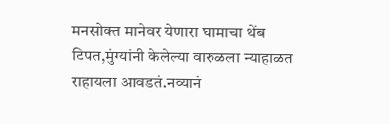मनसोक्त मानेवर येणारा घामाचा थेंब टिपत,मुंग्यांनी केलेल्या वारुळला न्याहाळत राहायला आवडतं.नव्यानं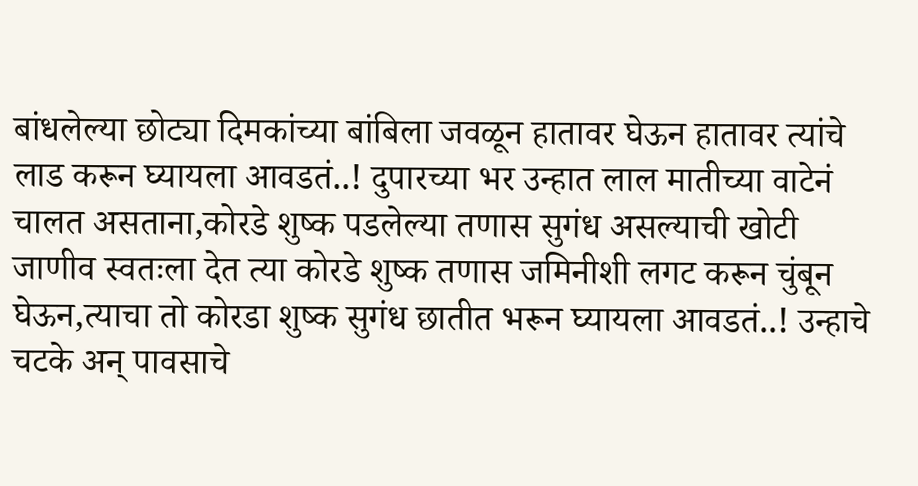बांधलेल्या छोट्या दिमकांच्या बांबिला जवळून हातावर घेऊन हातावर त्यांचे लाड करून घ्यायला आवडतं..! दुपारच्या भर उन्हात लाल मातीच्या वाटेनं चालत असताना,कोरडे शुष्क पडलेल्या तणास सुगंध असल्याची खोटी जाणीव स्वतःला देत त्या कोरडे शुष्क तणास जमिनीशी लगट करून चुंबून घेऊन,त्याचा तो कोरडा शुष्क सुगंध छातीत भरून घ्यायला आवडतं..! उन्हाचे चटके अन् पावसाचे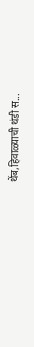थेंब,हिवाळ्याची थंडी स...